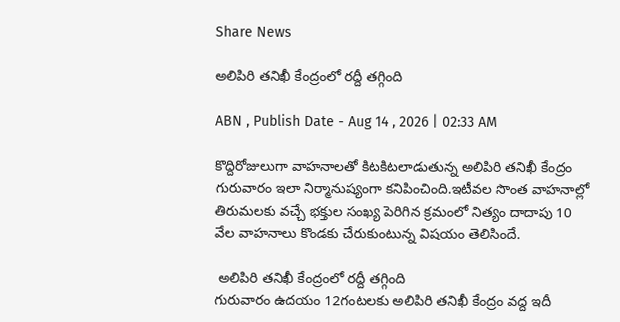Share News

అలిపిరి తనిఖీ కేంద్రంలో రద్దీ తగ్గింది

ABN , Publish Date - Aug 14 , 2026 | 02:33 AM

కొద్దిరోజులుగా వాహనాలతో కిటకిటలాడుతున్న అలిపిరి తనిఖీ కేంద్రం గురువారం ఇలా నిర్మానుష్యంగా కనిపించింది.ఇటీవల సొంత వాహనాల్లో తిరుమలకు వచ్చే భక్తుల సంఖ్య పెరిగిన క్రమంలో నిత్యం దాదాపు 10 వేల వాహనాలు కొండకు చేరుకుంటున్న విషయం తెలిసిందే.

 అలిపిరి తనిఖీ కేంద్రంలో రద్దీ తగ్గింది
గురువారం ఉదయం 12గంటలకు అలిపిరి తనిఖీ కేంద్రం వద్ద ఇదీ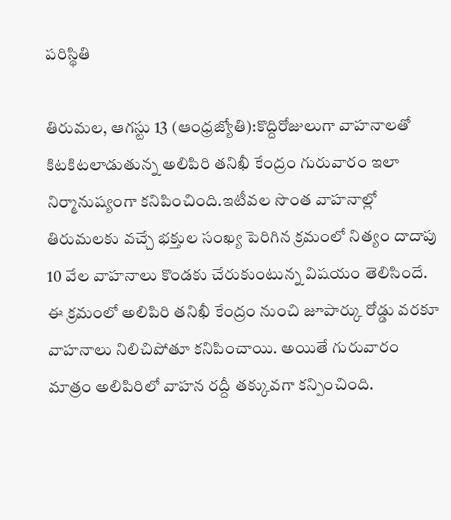పరిస్థితి

తిరుమల, ఆగస్టు 13 (ఆంధ్రజ్యోతి):కొద్దిరోజులుగా వాహనాలతో కిటకిటలాడుతున్న అలిపిరి తనిఖీ కేంద్రం గురువారం ఇలా నిర్మానుష్యంగా కనిపించింది.ఇటీవల సొంత వాహనాల్లో తిరుమలకు వచ్చే భక్తుల సంఖ్య పెరిగిన క్రమంలో నిత్యం దాదాపు 10 వేల వాహనాలు కొండకు చేరుకుంటున్న విషయం తెలిసిందే. ఈ క్రమంలో అలిపిరి తనిఖీ కేంద్రం నుంచి జూపార్కు రోడ్డు వరకూ వాహనాలు నిలిచిపోతూ కనిపించాయి. అయితే గురువారం మాత్రం అలిపిరిలో వాహన రద్దీ తక్కువగా కన్పించింది.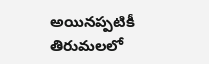అయినప్పటికీ తిరుమలలో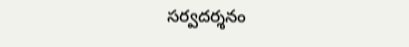సర్వదర్శనం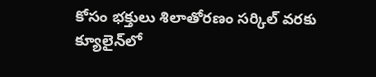కోసం భక్తులు శిలాతోరణం సర్కిల్‌ వరకు క్యూలైన్‌లో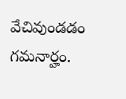వేచివుండడం గమనార్హం.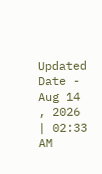Updated Date - Aug 14 , 2026 | 02:33 AM